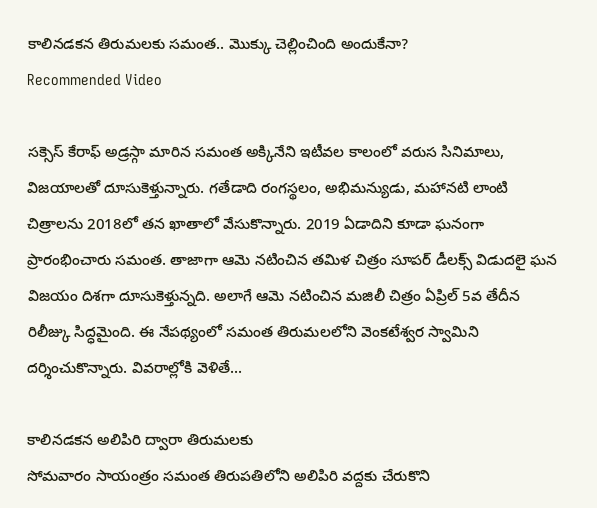కాలినడకన తిరుమలకు సమంత.. మొక్కు చెల్లించింది అందుకేనా?
Recommended Video

సక్సెస్ కేరాఫ్ అడ్రస్గా మారిన సమంత అక్కినేని ఇటీవల కాలంలో వరుస సినిమాలు, విజయాలతో దూసుకెళ్తున్నారు. గతేడాది రంగస్థలం, అభిమన్యుడు, మహానటి లాంటి చిత్రాలను 2018లో తన ఖాతాలో వేసుకొన్నారు. 2019 ఏడాదిని కూడా ఘనంగా ప్రారంభించారు సమంత. తాజాగా ఆమె నటించిన తమిళ చిత్రం సూపర్ డీలక్స్ విడుదలై ఘన విజయం దిశగా దూసుకెళ్తున్నది. అలాగే ఆమె నటించిన మజిలీ చిత్రం ఏప్రిల్ 5వ తేదీన రిలీజ్కు సిద్ధమైంది. ఈ నేపథ్యంలో సమంత తిరుమలలోని వెంకటేశ్వర స్వామిని దర్శించుకొన్నారు. వివరాల్లోకి వెళితే...

కాలినడకన అలిపిరి ద్వారా తిరుమలకు
సోమవారం సాయంత్రం సమంత తిరుపతిలోని అలిపిరి వద్దకు చేరుకొని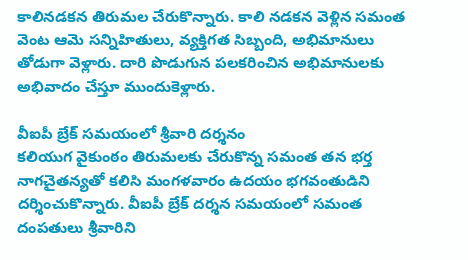కాలినడకన తిరుమల చేరుకొన్నారు. కాలి నడకన వెళ్లిన సమంత వెంట ఆమె సన్నిహితులు, వ్యక్తిగత సిబ్బంది, అభిమానులు తోడుగా వెళ్లారు. దారి పొడుగున పలకరించిన అభిమానులకు అభివాదం చేస్తూ ముందుకెళ్లారు.

వీఐపీ బ్రేక్ సమయంలో శ్రీవారి దర్శనం
కలియుగ వైకుంఠం తిరుమలకు చేరుకొన్న సమంత తన భర్త నాగచైతన్యతో కలిసి మంగళవారం ఉదయం భగవంతుడిని దర్శించుకొన్నారు. వీఐపీ బ్రేక్ దర్శన సమయంలో సమంత దంపతులు శ్రీవారిని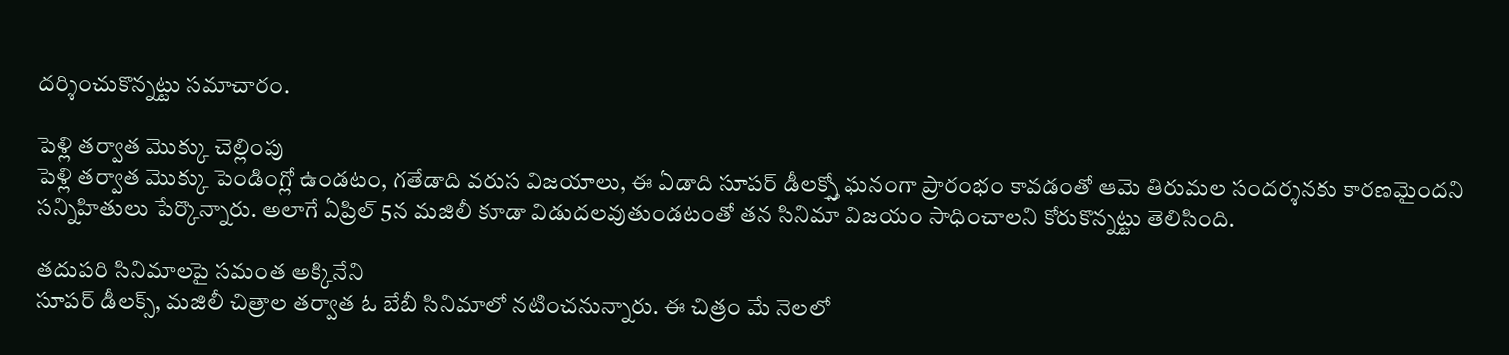దర్శించుకొన్నట్టు సమాచారం.

పెళ్లి తర్వాత మొక్కు చెల్లింపు
పెళ్లి తర్వాత మొక్కు పెండింగ్లో ఉండటం, గతేడాది వరుస విజయాలు, ఈ ఏడాది సూపర్ డీలక్స్తో ఘనంగా ప్రారంభం కావడంతో ఆమె తిరుమల సందర్శనకు కారణమైందని సన్నిహితులు పేర్కొన్నారు. అలాగే ఏప్రిల్ 5న మజిలీ కూడా విడుదలవుతుండటంతో తన సినిమా విజయం సాధించాలని కోరుకొన్నట్టు తెలిసింది.

తదుపరి సినిమాలపై సమంత అక్కినేని
సూపర్ డీలక్స్, మజిలీ చిత్రాల తర్వాత ఓ బేబీ సినిమాలో నటించనున్నారు. ఈ చిత్రం మే నెలలో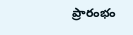ప్రారంభం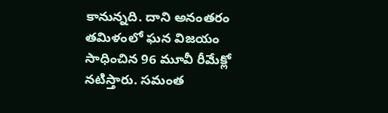కానున్నది. దాని అనంతరం తమిళంలో ఘన విజయం సాధించిన 96 మూవీ రీమేక్లో నటిస్తారు. సమంత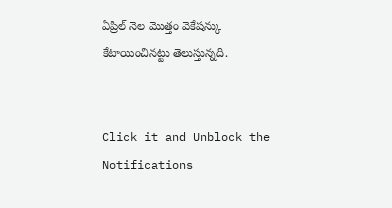ఏప్రిల్ నెల మొత్తం వెకేషన్కు కేటాయించినట్టు తెలుస్తున్నది.


Click it and Unblock the Notifications